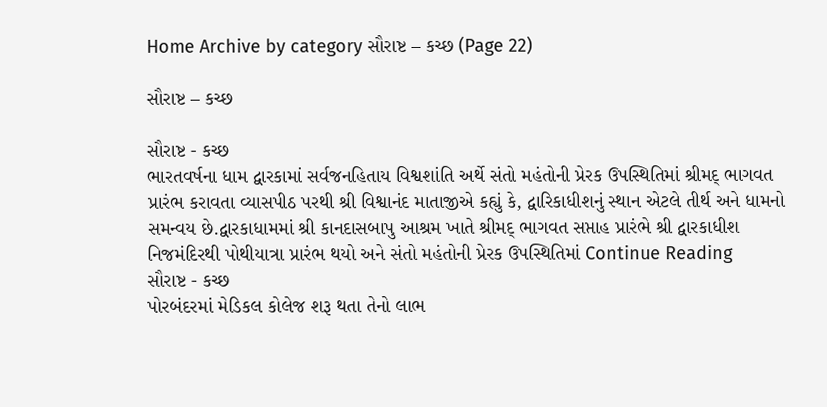Home Archive by category સૌરાષ્ટ – કચ્છ (Page 22)

સૌરાષ્ટ – કચ્છ

સૌરાષ્ટ - કચ્છ
ભારતવર્ષના ધામ દ્વારકામાં સર્વજનહિતાય વિશ્વશાંતિ અર્થે સંતો મહંતોની પ્રેરક ઉપસ્થિતિમાં શ્રીમદ્ ભાગવત પ્રારંભ કરાવતા વ્યાસપીઠ પરથી શ્રી વિશ્વાનંદ માતાજીએ કહ્યું કે, દ્વારિકાધીશનું સ્થાન એટલે તીર્થ અને ધામનો સમન્વય છે.દ્વારકાધામમાં શ્રી કાનદાસબાપુ આશ્રમ ખાતે શ્રીમદ્ ભાગવત સપ્તાહ પ્રારંભે શ્રી દ્વારકાધીશ નિજમંદિરથી પોથીયાત્રા પ્રારંભ થયો અને સંતો મહંતોની પ્રેરક ઉપસ્થિતિમાં Continue Reading
સૌરાષ્ટ - કચ્છ
પોરબંદરમાં મેડિકલ કોલેજ શરૂ થતા તેનો લાભ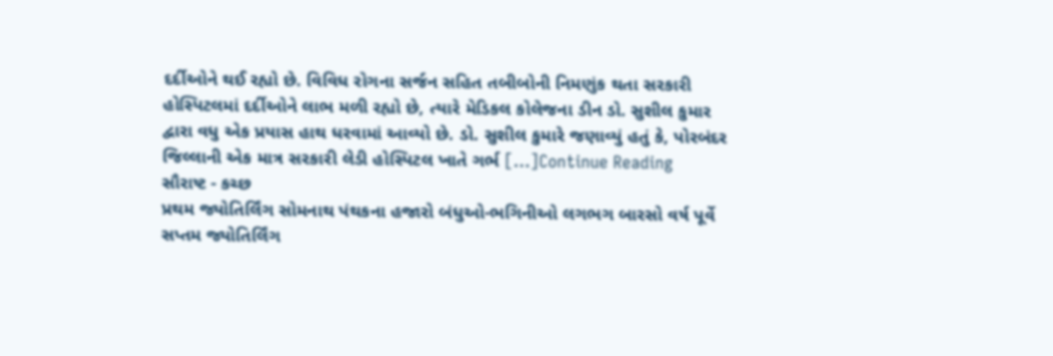દર્દીઓને થઈ રહ્યો છે. વિવિધ રોગના સર્જન સહિત તબીબોની નિમણુંક થતા સરકારી હોસ્પિટલમાં દર્દીઓને લાભ મળી રહ્યો છે, ત્યારે મેડિકલ કોલેજના ડીન ડો. સુશીલ કુમાર દ્વારા વધુ એક પ્રયાસ હાથ ધરવામાં આવ્યો છે. ડો. સુશીલ કુમારે જણાવ્યું હતું કે, પોરબંદર જિલ્લાની એક માત્ર સરકારી લેડી હોસ્પિટલ ખાતે ગર્ભ […]Continue Reading
સૌરાષ્ટ - કચ્છ
પ્રથમ જ્યોતિર્લિંગ સોમનાથ પંથકના હજારો બંધુઓ-ભગિનીઓ લગભગ બારસો વર્ષ પૂર્વે સપ્તમ જ્યોતિર્લિંગ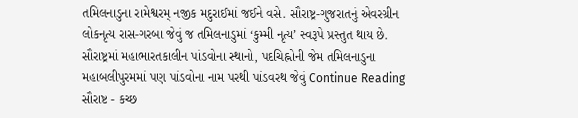તમિલનાડુના રામેશ્વરમ્ નજીક મદુરાઈમાં જઈને વસે. સૌરાષ્ટ્ર-ગુજરાતનું એવરગ્રીન લોકનૃત્ય રાસ-ગરબા જેવું જ તમિલનાડુમાં ‘કુમ્મી નૃત્ય’ સ્વરૂપે પ્રસ્તુત થાય છે. સૌરાષ્ટ્રમાં મહાભારતકાલીન પાંડવોના સ્થાનો, પદચિહ્નોની જેમ તમિલનાડુના મહાબલીપુરમમાં પણ પાંડવોના નામ પરથી પાંડવરથ જેવું Continue Reading
સૌરાષ્ટ - કચ્છ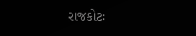રાજકોટઃ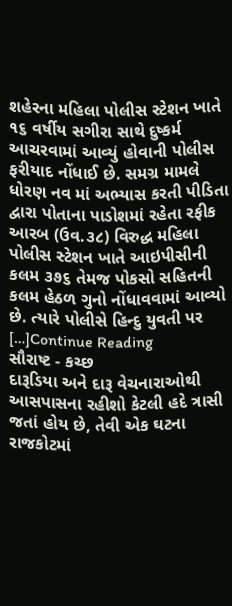શહેરના મહિલા પોલીસ સ્ટેશન ખાતે ૧૬ વર્ષીય સગીરા સાથે દુષ્કર્મ આચરવામાં આવ્યું હોવાની પોલીસ ફરીયાદ નોંધાઈ છે. સમગ્ર મામલે ધોરણ નવ માં અભ્યાસ કરતી પીડિતા દ્વારા પોતાના પાડોશમાં રહેતા રફીક આરબ (ઉવ.૩૮) વિરુદ્ધ મહિલા પોલીસ સ્ટેશન ખાતે આઇપીસીની કલમ ૩૭૬ તેમજ પોકસો સહિતની કલમ હેઠળ ગુનો નોંધાવવામાં આવ્યો છે. ત્યારે પોલીસે હિન્દુ યુવતી પર […]Continue Reading
સૌરાષ્ટ - કચ્છ
દારૂડિયા અને દારૂ વેચનારાઓથી આસપાસના રહીશો કેટલી હદે ત્રાસી જતાં હોય છે, તેવી એક ઘટના રાજકોટમાં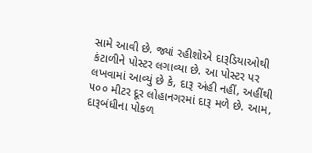સામે આવી છે. જ્યાં રહીશોએ દારૂડિયાઓથી કંટાળીને પોસ્ટર લગાવ્યા છે. આ પોસ્ટર પર લખવામાં આવ્યું છે કે, દારૂ અંહી નહીં, અહીંથી ૫૦૦ મીટર દૂર લોહાનગરમાં દારૂ મળે છે. આમ, દારૂબંધીના પોકળ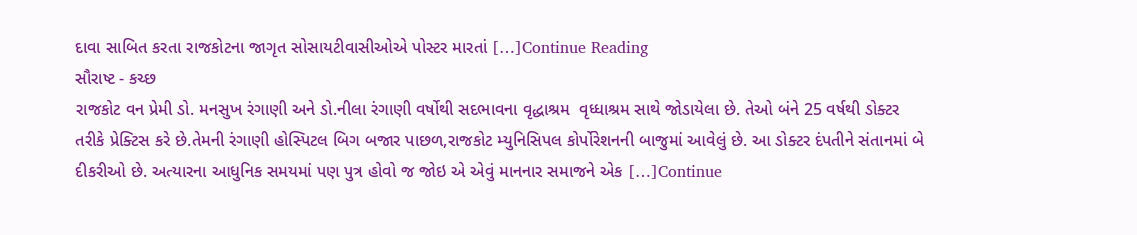દાવા સાબિત કરતા રાજકોટના જાગૃત સોસાયટીવાસીઓએ પોસ્ટર મારતાં […]Continue Reading
સૌરાષ્ટ - કચ્છ
રાજકોટ વન પ્રેમી ડો. મનસુખ રંગાણી અને ડો.નીલા રંગાણી વર્ષોથી સદભાવના વૃદ્ધાશ્રમ  વૃધ્ધાશ્રમ સાથે જોડાયેલા છે. તેઓ બંને 25 વર્ષથી ડોક્ટર તરીકે પ્રેક્ટિસ કરે છે.તેમની રંગાણી હોસ્પિટલ બિગ બજાર પાછળ,રાજકોટ મ્યુનિસિપલ કોર્પોરેશનની બાજુમાં આવેલું છે. આ ડોક્ટર દંપતીને સંતાનમાં બે દીકરીઓ છે. અત્યારના આધુનિક સમયમાં પણ પુત્ર હોવો જ જોઇ એ એવું માનનાર સમાજને એક […]Continue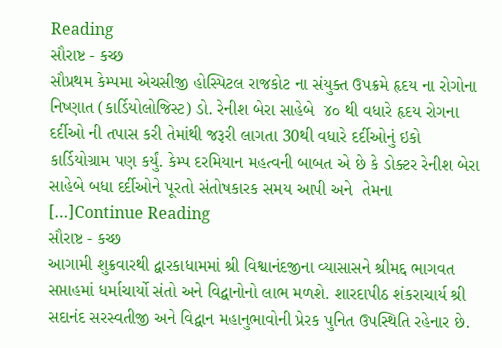Reading
સૌરાષ્ટ - કચ્છ
સૌપ્રથમ કેમ્પમા એચસીજી હોસ્પિટલ રાજકોટ ના સંયુક્ત ઉપક્રમે હૃદય ના રોગોના નિષ્ણાત (કાર્ડિયોલોજિસ્ટ) ડો. રેનીશ બેરા સાહેબે  ૪૦ થી વધારે હૃદય રોગના દર્દીઓ ની તપાસ કરી તેમાંથી જરૂરી લાગતા 30થી વધારે દર્દીઓનું ઇકો કાર્ડિયોગ્રામ પણ કર્યું. કેમ્પ દરમિયાન મહત્વની બાબત એ છે કે ડોક્ટર રેનીશ બેરા સાહેબે બધા દર્દીઓને પૂરતો સંતોષકારક સમય આપી અને  તેમના […]Continue Reading
સૌરાષ્ટ - કચ્છ
આગામી શુક્રવારથી દ્વારકાધામમાં શ્રી વિશ્વાનંદજીના વ્યાસાસને શ્રીમદ્દ ભાગવત સપ્તાહમાં ધર્માચાર્યો સંતો અને વિદ્વાનોનો લાભ મળશે. શારદાપીઠ શંકરાચાર્ય શ્રી સદાનંદ સરસ્વતીજી અને વિદ્વાન મહાનુભાવોની પ્રેરક પુનિત ઉપસ્થિતિ રહેનાર છે.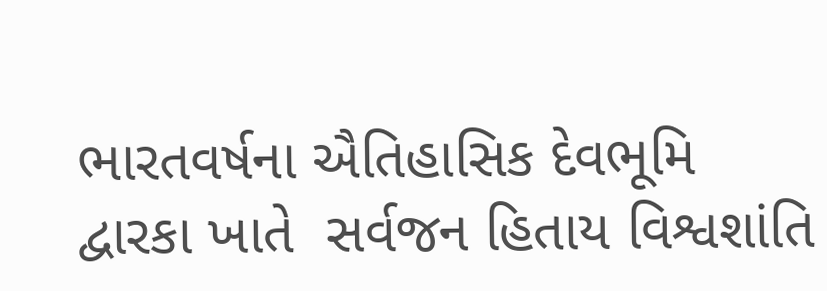ભારતવર્ષના ઐતિહાસિક દેવભૂમિ દ્વારકા ખાતે  સર્વજન હિતાય વિશ્વશાંતિ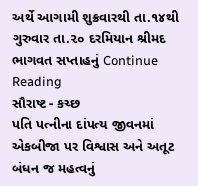અર્થે આગામી શુક્રવારથી તા.૧૪થી ગુરુવાર તા.૨૦ દરમિયાન શ્રીમદ ભાગવત સપ્તાહનું Continue Reading
સૌરાષ્ટ - કચ્છ
પતિ પત્નીના દાંપત્ય જીવનમાં એકબીજા પર વિશ્વાસ અને અતૂટ બંધન જ મહત્વનું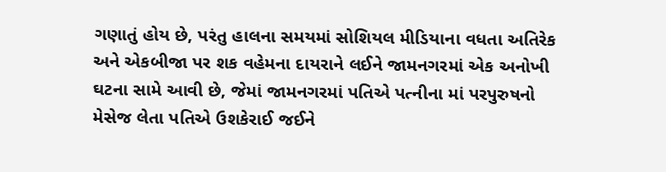ગણાતું હોય છે, પરંતુ હાલના સમયમાં સોશિયલ મીડિયાના વધતા અતિરેક અને એકબીજા પર શક વહેમના દાયરાને લઈને જામનગરમાં એક અનોખી ઘટના સામે આવી છે, જેમાં જામનગરમાં પતિએ પત્નીના માં પરપુરુષનો મેસેજ લેતા પતિએ ઉશકેરાઈ જઈને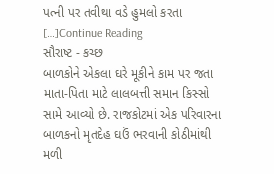પત્ની પર તવીથા વડે હુમલો કરતા […]Continue Reading
સૌરાષ્ટ - કચ્છ
બાળકોને એકલા ઘરે મૂકીને કામ પર જતા માતા-પિતા માટે લાલબત્તી સમાન કિસ્સો સામે આવ્યો છે. રાજકોટમાં એક પરિવારના બાળકનો મૃતદેહ ઘઉં ભરવાની કોઠીમાંથી મળી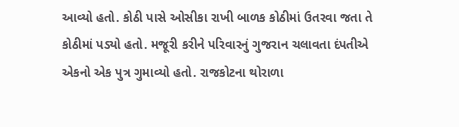આવ્યો હતો. કોઠી પાસે ઓસીકા રાખી બાળક કોઠીમાં ઉતરવા જતા તે કોઠીમાં પડ્યો હતો. મજૂરી કરીને પરિવારનું ગુજરાન ચલાવતા દંપતીએ એકનો એક પુત્ર ગુમાવ્યો હતો. રાજકોટના થોરાળા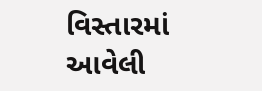વિસ્તારમાં આવેલી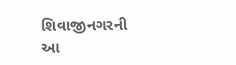શિવાજીનગરની આ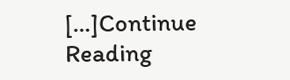[…]Continue Reading